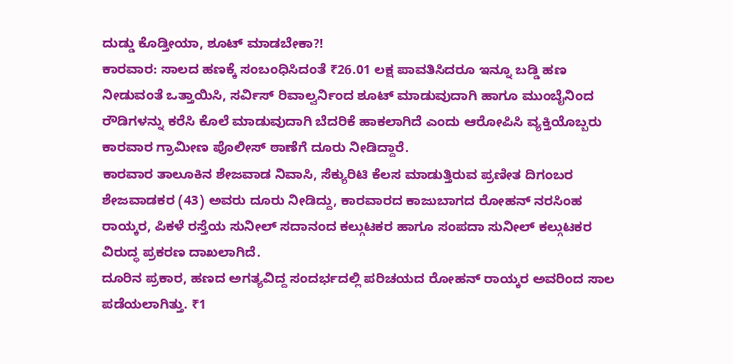ದುಡ್ಡು ಕೊಡ್ತೀಯಾ, ಶೂಟ್ ಮಾಡಬೇಕಾ?!
ಕಾರವಾರ: ಸಾಲದ ಹಣಕ್ಕೆ ಸಂಬಂಧಿಸಿದಂತೆ ₹26.01 ಲಕ್ಷ ಪಾವತಿಸಿದರೂ ಇನ್ನೂ ಬಡ್ಡಿ ಹಣ ನೀಡುವಂತೆ ಒತ್ತಾಯಿಸಿ, ಸರ್ವಿಸ್ ರಿವಾಲ್ವರ್ನಿಂದ ಶೂಟ್ ಮಾಡುವುದಾಗಿ ಹಾಗೂ ಮುಂಬೈನಿಂದ ರೌಡಿಗಳನ್ನು ಕರೆಸಿ ಕೊಲೆ ಮಾಡುವುದಾಗಿ ಬೆದರಿಕೆ ಹಾಕಲಾಗಿದೆ ಎಂದು ಆರೋಪಿಸಿ ವ್ಯಕ್ತಿಯೊಬ್ಬರು ಕಾರವಾರ ಗ್ರಾಮೀಣ ಪೊಲೀಸ್ ಠಾಣೆಗೆ ದೂರು ನೀಡಿದ್ದಾರೆ.
ಕಾರವಾರ ತಾಲೂಕಿನ ಶೇಜವಾಡ ನಿವಾಸಿ, ಸೆಕ್ಯುರಿಟಿ ಕೆಲಸ ಮಾಡುತ್ತಿರುವ ಪ್ರಣೀತ ದಿಗಂಬರ ಶೇಜವಾಡಕರ (43) ಅವರು ದೂರು ನೀಡಿದ್ದು, ಕಾರವಾರದ ಕಾಜುಬಾಗದ ರೋಹನ್ ನರಸಿಂಹ ರಾಯ್ಕರ, ಪಿಕಳೆ ರಸ್ತೆಯ ಸುನೀಲ್ ಸದಾನಂದ ಕಲ್ಗುಟಕರ ಹಾಗೂ ಸಂಪದಾ ಸುನೀಲ್ ಕಲ್ಗುಟಕರ ವಿರುದ್ಧ ಪ್ರಕರಣ ದಾಖಲಾಗಿದೆ.
ದೂರಿನ ಪ್ರಕಾರ, ಹಣದ ಅಗತ್ಯವಿದ್ದ ಸಂದರ್ಭದಲ್ಲಿ ಪರಿಚಯದ ರೋಹನ್ ರಾಯ್ಕರ ಅವರಿಂದ ಸಾಲ ಪಡೆಯಲಾಗಿತ್ತು. ₹1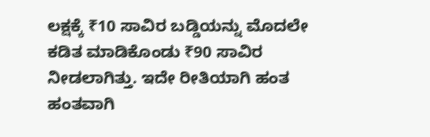ಲಕ್ಷಕ್ಕೆ ₹10 ಸಾವಿರ ಬಡ್ಡಿಯನ್ನು ಮೊದಲೇ ಕಡಿತ ಮಾಡಿಕೊಂಡು ₹90 ಸಾವಿರ ನೀಡಲಾಗಿತ್ತು. ಇದೇ ರೀತಿಯಾಗಿ ಹಂತ ಹಂತವಾಗಿ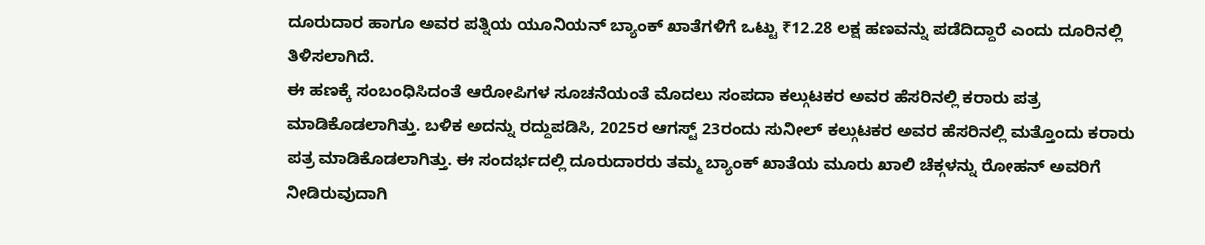ದೂರುದಾರ ಹಾಗೂ ಅವರ ಪತ್ನಿಯ ಯೂನಿಯನ್ ಬ್ಯಾಂಕ್ ಖಾತೆಗಳಿಗೆ ಒಟ್ಟು ₹12.28 ಲಕ್ಷ ಹಣವನ್ನು ಪಡೆದಿದ್ದಾರೆ ಎಂದು ದೂರಿನಲ್ಲಿ ತಿಳಿಸಲಾಗಿದೆ.
ಈ ಹಣಕ್ಕೆ ಸಂಬಂಧಿಸಿದಂತೆ ಆರೋಪಿಗಳ ಸೂಚನೆಯಂತೆ ಮೊದಲು ಸಂಪದಾ ಕಲ್ಗುಟಕರ ಅವರ ಹೆಸರಿನಲ್ಲಿ ಕರಾರು ಪತ್ರ ಮಾಡಿಕೊಡಲಾಗಿತ್ತು. ಬಳಿಕ ಅದನ್ನು ರದ್ದುಪಡಿಸಿ, 2025ರ ಆಗಸ್ಟ್ 23ರಂದು ಸುನೀಲ್ ಕಲ್ಗುಟಕರ ಅವರ ಹೆಸರಿನಲ್ಲಿ ಮತ್ತೊಂದು ಕರಾರು ಪತ್ರ ಮಾಡಿಕೊಡಲಾಗಿತ್ತು. ಈ ಸಂದರ್ಭದಲ್ಲಿ ದೂರುದಾರರು ತಮ್ಮ ಬ್ಯಾಂಕ್ ಖಾತೆಯ ಮೂರು ಖಾಲಿ ಚೆಕ್ಗಳನ್ನು ರೋಹನ್ ಅವರಿಗೆ ನೀಡಿರುವುದಾಗಿ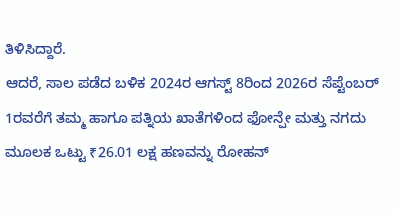ತಿಳಿಸಿದ್ದಾರೆ.
ಆದರೆ, ಸಾಲ ಪಡೆದ ಬಳಿಕ 2024ರ ಆಗಸ್ಟ್ 8ರಿಂದ 2026ರ ಸೆಪ್ಟೆಂಬರ್ 1ರವರೆಗೆ ತಮ್ಮ ಹಾಗೂ ಪತ್ನಿಯ ಖಾತೆಗಳಿಂದ ಫೋನ್ಪೇ ಮತ್ತು ನಗದು ಮೂಲಕ ಒಟ್ಟು ₹26.01 ಲಕ್ಷ ಹಣವನ್ನು ರೋಹನ್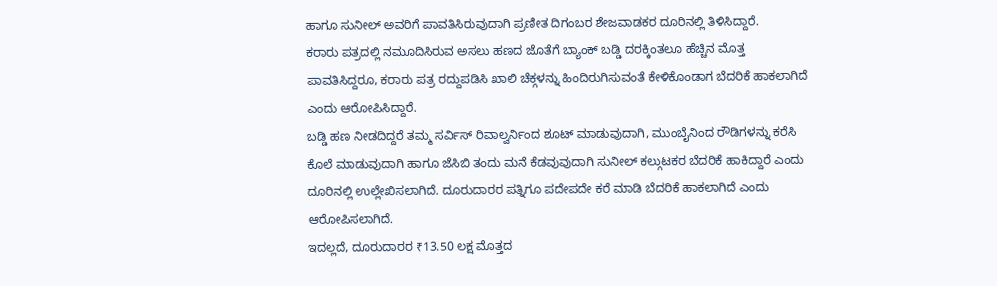ಹಾಗೂ ಸುನೀಲ್ ಅವರಿಗೆ ಪಾವತಿಸಿರುವುದಾಗಿ ಪ್ರಣೀತ ದಿಗಂಬರ ಶೇಜವಾಡಕರ ದೂರಿನಲ್ಲಿ ತಿಳಿಸಿದ್ದಾರೆ.
ಕರಾರು ಪತ್ರದಲ್ಲಿ ನಮೂದಿಸಿರುವ ಅಸಲು ಹಣದ ಜೊತೆಗೆ ಬ್ಯಾಂಕ್ ಬಡ್ಡಿ ದರಕ್ಕಿಂತಲೂ ಹೆಚ್ಚಿನ ಮೊತ್ತ ಪಾವತಿಸಿದ್ದರೂ, ಕರಾರು ಪತ್ರ ರದ್ದುಪಡಿಸಿ ಖಾಲಿ ಚೆಕ್ಗಳನ್ನು ಹಿಂದಿರುಗಿಸುವಂತೆ ಕೇಳಿಕೊಂಡಾಗ ಬೆದರಿಕೆ ಹಾಕಲಾಗಿದೆ ಎಂದು ಆರೋಪಿಸಿದ್ದಾರೆ.
ಬಡ್ಡಿ ಹಣ ನೀಡದಿದ್ದರೆ ತಮ್ಮ ಸರ್ವಿಸ್ ರಿವಾಲ್ವರ್ನಿಂದ ಶೂಟ್ ಮಾಡುವುದಾಗಿ, ಮುಂಬೈನಿಂದ ರೌಡಿಗಳನ್ನು ಕರೆಸಿ ಕೊಲೆ ಮಾಡುವುದಾಗಿ ಹಾಗೂ ಜೆಸಿಬಿ ತಂದು ಮನೆ ಕೆಡವುವುದಾಗಿ ಸುನೀಲ್ ಕಲ್ಗುಟಕರ ಬೆದರಿಕೆ ಹಾಕಿದ್ದಾರೆ ಎಂದು ದೂರಿನಲ್ಲಿ ಉಲ್ಲೇಖಿಸಲಾಗಿದೆ. ದೂರುದಾರರ ಪತ್ನಿಗೂ ಪದೇಪದೇ ಕರೆ ಮಾಡಿ ಬೆದರಿಕೆ ಹಾಕಲಾಗಿದೆ ಎಂದು ಆರೋಪಿಸಲಾಗಿದೆ.
ಇದಲ್ಲದೆ, ದೂರುದಾರರ ₹13.50 ಲಕ್ಷ ಮೊತ್ತದ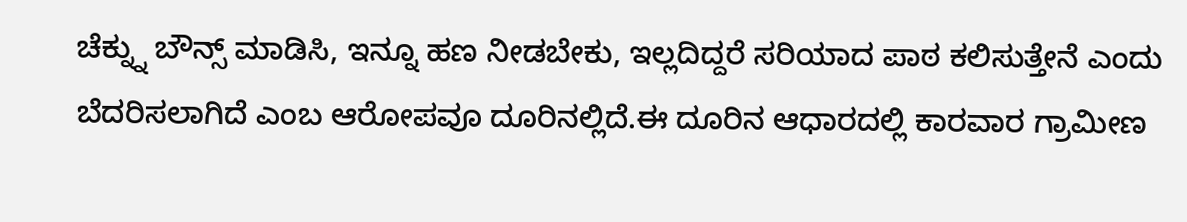ಚೆಕ್ನ್ನು ಬೌನ್ಸ್ ಮಾಡಿಸಿ, ಇನ್ನೂ ಹಣ ನೀಡಬೇಕು, ಇಲ್ಲದಿದ್ದರೆ ಸರಿಯಾದ ಪಾಠ ಕಲಿಸುತ್ತೇನೆ ಎಂದು ಬೆದರಿಸಲಾಗಿದೆ ಎಂಬ ಆರೋಪವೂ ದೂರಿನಲ್ಲಿದೆ.ಈ ದೂರಿನ ಆಧಾರದಲ್ಲಿ ಕಾರವಾರ ಗ್ರಾಮೀಣ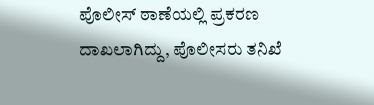ಪೊಲೀಸ್ ಠಾಣೆಯಲ್ಲಿ ಪ್ರಕರಣ ದಾಖಲಾಗಿದ್ದು, ಪೊಲೀಸರು ತನಿಖೆ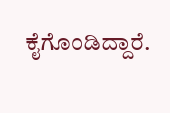ಕೈಗೊಂಡಿದ್ದಾರೆ.